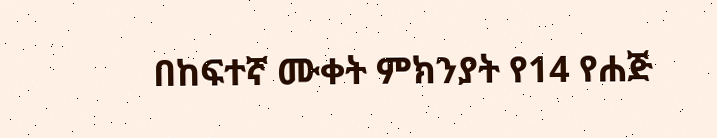በከፍተኛ ሙቀት ምክንያት የ14 የሐጅ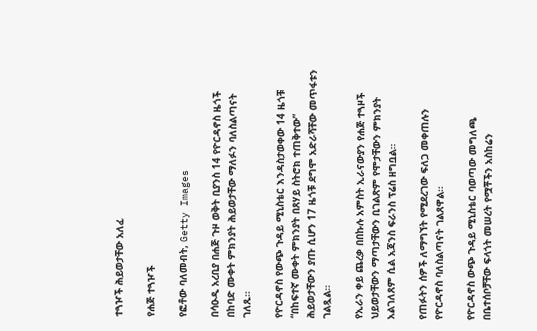ተጓዦች ሕይወታቸው አለፈ

የሐጅ ተጓዦች

የፎቶው ባለመብት, Getty Images

በሳዑዲ አረቢያ በሐጅ ጉዞ ወቅት ቢያንስ 14 የዮርዳኖስ ዜጎች በከባድ ሙቀት ምክንያት ሕይወታቸው ማለፉን ባለስልጣናት ገለጹ።

የዮርዳኖስ የውጭ ጉዳይ ሚኒስቴር እንዳስታወቀው 14 ዜጎቹ “በከፍተኛ ሙቀት ምክንያት በጸሃይ ስትሮክ ተጠቅተው” ሕይወታቸውን ያጡ ሲሆን 17 ዜጎቹ ደግሞ አድራሻቸው መጥፋቱን ገልጿል።

የኢራን ቀይ ጨረቃ በበኩሉ አምስት ኢራናውያን የሐጅ ተጓዞች ህይወታቸውን ማጣታቸውን ቢገልጽም የሞታቸውን ምክንያት አልገለጸም ሲል አጃንስ ፍራንስ ፕሬስ ዘግቧል።

የጠፉትን ሰዎች ለማግኘት የሚደረገው ፍለጋ መቀጠሉን የዮርዳኖስ ባለስልጣናት ገልጸዋል።

የዮርዳኖስ ውጭ ጉዳይ ሚኒስቴር ባወጣው መግለጫ በቤተሰቦቻቸው ፍላጎት መሠረት የሟቾችን አስከሬን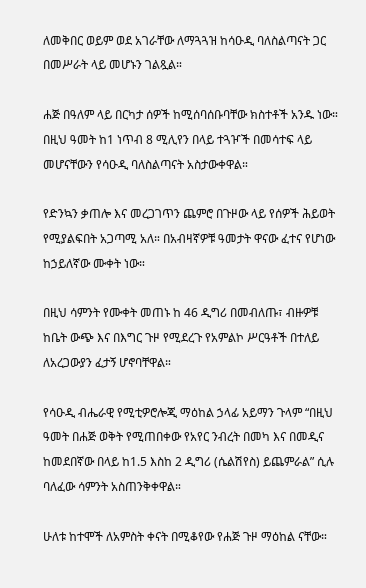ለመቅበር ወይም ወደ አገራቸው ለማጓጓዝ ከሳዑዲ ባለስልጣናት ጋር በመሥራት ላይ መሆኑን ገልጿል።

ሐጅ በዓለም ላይ በርካታ ሰዎች ከሚሰባሰቡባቸው ክስተቶች አንዱ ነው። በዚህ ዓመት ከ1 ነጥብ 8 ሚሊየን በላይ ተጓዦች በመሳተፍ ላይ መሆናቸውን የሳዑዲ ባለስልጣናት አስታውቀዋል።

የድንኳን ቃጠሎ እና መረጋገጥን ጨምሮ በጉዞው ላይ የሰዎች ሕይወት የሚያልፍበት አጋጣሚ አለ። በአብዛኛዎቹ ዓመታት ዋናው ፈተና የሆነው ከኃይለኛው ሙቀት ነው።

በዚህ ሳምንት የሙቀት መጠኑ ከ 46 ዲግሪ በመብለጡ፣ ብዙዎቹ ከቤት ውጭ እና በእግር ጉዞ የሚደረጉ የአምልኮ ሥርዓቶች በተለይ ለአረጋውያን ፈታኝ ሆኖባቸዋል።

የሳዑዲ ብሔራዊ የሚቲዎሮሎጂ ማዕከል ኃላፊ አይማን ጉላም “በዚህ ዓመት በሐጅ ወቅት የሚጠበቀው የአየር ንብረት በመካ እና በመዲና ከመደበኛው በላይ ከ1.5 እስከ 2 ዲግሪ (ሴልሽየስ) ይጨምራል” ሲሉ ባለፈው ሳምንት አስጠንቅቀዋል።

ሁለቱ ከተሞች ለአምስት ቀናት በሚቆየው የሐጅ ጉዞ ማዕከል ናቸው።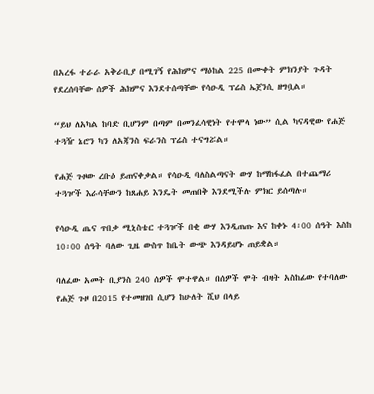በአረፋ ተራራ አቅራቢያ በሚገኝ የሕክምና ማዕከል 225 በሙቀት ምክንያት ጉዳት የደረሰባቸው ሰዎች ሕክምና እንደተሰጣቸው የሳዑዲ ፕሬስ ኤጀንሲ ዘግቧል።

“ይህ ለአካል ከባድ ቢሆንም በጣም በመንፈሳዊነት የተሞላ ነው” ሲል ካናዳዊው የሐጅ ተጓዥ ኔሮን ካን ለአጃንስ ፍራንስ ፕሬስ ተናግሯል።

የሐጅ ጉዞው ረቡዕ ይጠናቀቃል። የሳዑዲ ባለስልጣናት ውሃ ከማከፋፈል በተጨማሪ ተጓዦች እራሳቸውን ከጸሐይ እንዴት መጠበቅ እንደሚችሉ ምክር ይሰጣሉ።

የሳዑዲ ጤና ጥበቃ ሚኒስቴር ተጓዦች በቂ ውሃ እንዲጠጡ እና ከቀኑ 4፡00 ሰዓት እስከ 10፡00 ሰዓት ባለው ጊዜ ውስጥ ከቤት ውጭ እንዳይሆኑ ጠይቋል።

ባለፈው አመት ቢያንስ 240 ሰዎች ሞተዋል። በሰዎች ሞት ብዛት አስከፊው የተባለው የሐጅ ጉዞ በ2015 የተመዘገበ ሲሆን ከሁለት ሺህ በላይ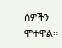ሰዎችን ሞተዋል።